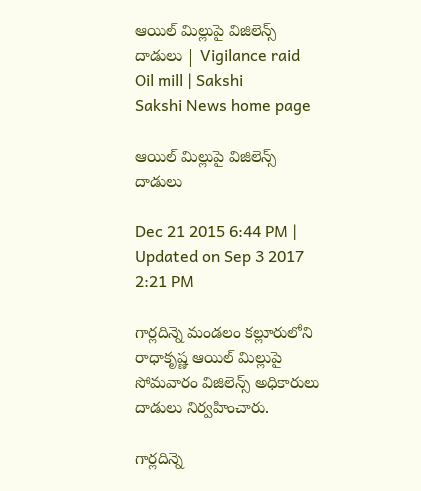ఆయిల్ మిల్లుపై విజిలెన్స్ దాడులు | Vigilance raid Oil mill | Sakshi
Sakshi News home page

ఆయిల్ మిల్లుపై విజిలెన్స్ దాడులు

Dec 21 2015 6:44 PM | Updated on Sep 3 2017 2:21 PM

గార్లదిన్నె మండలం కల్లూరులోని రాధాకృష్ణ ఆయిల్ మిల్లుపై సోమవారం విజిలెన్స్ అధికారులు దాడులు నిర్వహించారు.

గార్లదిన్నె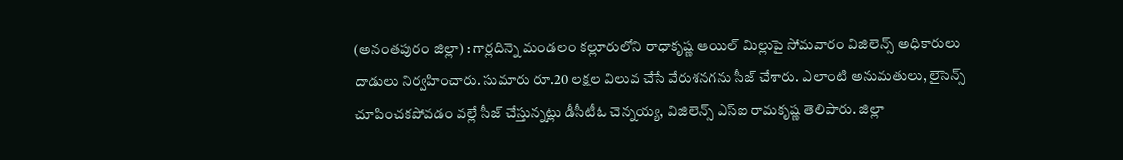(అనంతపురం జిల్లా) : గార్లదిన్నె మండలం కల్లూరులోని రాధాకృష్ణ ఆయిల్ మిల్లుపై సోమవారం విజిలెన్స్ అధికారులు దాడులు నిర్వహించారు. సుమారు రూ.20 లక్షల విలువ చేసే వేరుశనగను సీజ్ చేశారు. ఎలాంటి అనుమతులు, లైసెన్స్ చూపించకపోవడం వల్లే సీజ్ చేస్తున్నట్లు డీసీటీఓ చెన్నయ్య, విజిలెన్స్ ఎస్‌ఐ రామకృష్ణ తెలిపారు. జిల్లా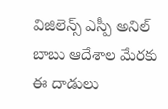విజిలెన్స్ ఎస్పీ అనిల్ బాబు ఆదేశాల మేరకు ఈ దాడులు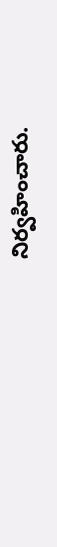నిర్వహించారు.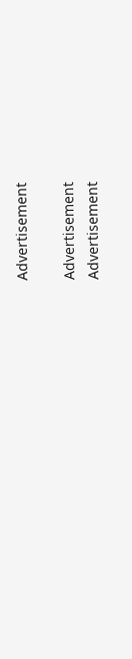Advertisement

Advertisement
Advertisement